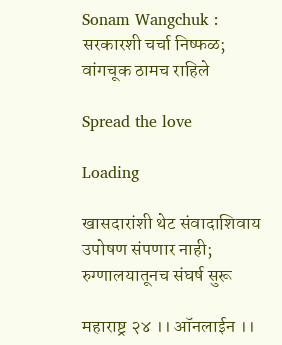Sonam Wangchuk : सरकारशी चर्चा निष्फळ; वांगचूक ठामच राहिले

Spread the love

Loading

खासदारांशी थेट संवादाशिवाय उपोषण संपणार नाही; रुग्णालयातूनच संघर्ष सुरू

महाराष्ट्र २४ ।। ऑनलाईन ।।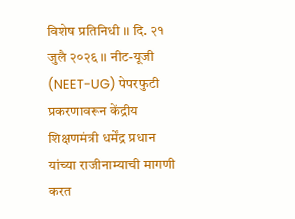विशेष प्रतिनिधी ।। दि. २१ जुलै २०२६ ।। नीट-यूजी (NEET-UG) पेपरफुटी प्रकरणावरून केंद्रीय शिक्षणमंत्री धर्मेंद्र प्रधान यांच्या राजीनाम्याची मागणी करत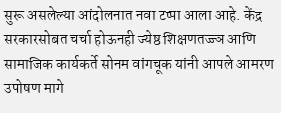सुरू असलेल्या आंदोलनात नवा टप्पा आला आहे. केंद्र सरकारसोबत चर्चा होऊनही ज्येष्ठ शिक्षणतज्ज्ञ आणि सामाजिक कार्यकर्ते सोनम वांगचूक यांनी आपले आमरण उपोषण मागे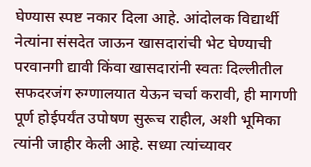घेण्यास स्पष्ट नकार दिला आहे. आंदोलक विद्यार्थी नेत्यांना संसदेत जाऊन खासदारांची भेट घेण्याची परवानगी द्यावी किंवा खासदारांनी स्वतः दिल्लीतील सफदरजंग रुग्णालयात येऊन चर्चा करावी, ही मागणी पूर्ण होईपर्यंत उपोषण सुरूच राहील, अशी भूमिका त्यांनी जाहीर केली आहे. सध्या त्यांच्यावर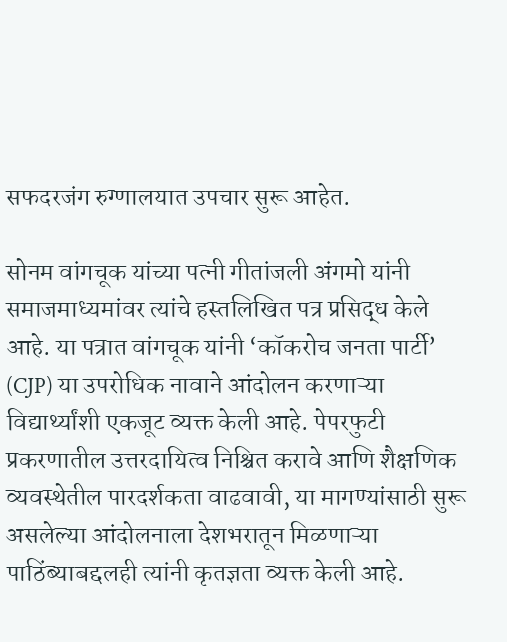सफदरजंग रुग्णालयात उपचार सुरू आहेत.

सोनम वांगचूक यांच्या पत्नी गीतांजली अंगमो यांनी समाजमाध्यमांवर त्यांचे हस्तलिखित पत्र प्रसिद्ध केले आहे. या पत्रात वांगचूक यांनी ‘कॉकरोच जनता पार्टी’ (CJP) या उपरोधिक नावाने आंदोलन करणाऱ्या विद्यार्थ्यांशी एकजूट व्यक्त केली आहे. पेपरफुटी प्रकरणातील उत्तरदायित्व निश्चित करावे आणि शैक्षणिक व्यवस्थेतील पारदर्शकता वाढवावी, या मागण्यांसाठी सुरू असलेल्या आंदोलनाला देशभरातून मिळणाऱ्या पाठिंब्याबद्दलही त्यांनी कृतज्ञता व्यक्त केली आहे.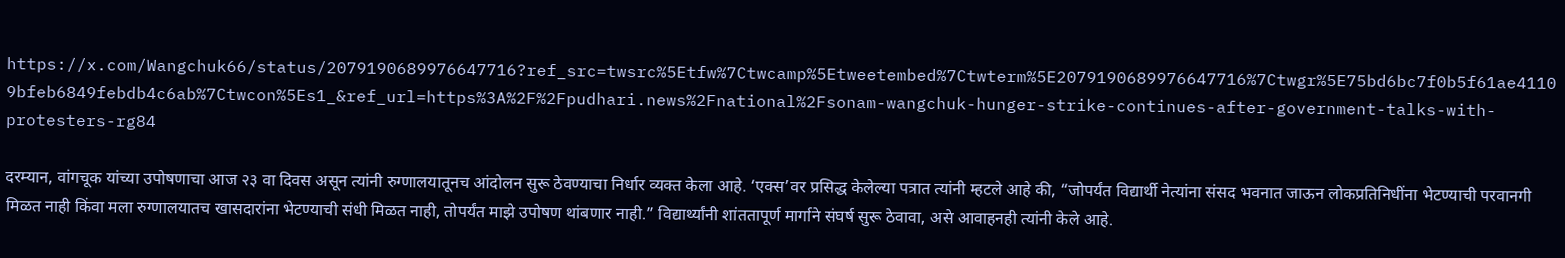https://x.com/Wangchuk66/status/2079190689976647716?ref_src=twsrc%5Etfw%7Ctwcamp%5Etweetembed%7Ctwterm%5E2079190689976647716%7Ctwgr%5E75bd6bc7f0b5f61ae41109bfeb6849febdb4c6ab%7Ctwcon%5Es1_&ref_url=https%3A%2F%2Fpudhari.news%2Fnational%2Fsonam-wangchuk-hunger-strike-continues-after-government-talks-with-protesters-rg84

दरम्यान, वांगचूक यांच्या उपोषणाचा आज २३ वा दिवस असून त्यांनी रुग्णालयातूनच आंदोलन सुरू ठेवण्याचा निर्धार व्यक्त केला आहे. ‘एक्स’वर प्रसिद्ध केलेल्या पत्रात त्यांनी म्हटले आहे की, “जोपर्यंत विद्यार्थी नेत्यांना संसद भवनात जाऊन लोकप्रतिनिधींना भेटण्याची परवानगी मिळत नाही किंवा मला रुग्णालयातच खासदारांना भेटण्याची संधी मिळत नाही, तोपर्यंत माझे उपोषण थांबणार नाही.” विद्यार्थ्यांनी शांततापूर्ण मार्गाने संघर्ष सुरू ठेवावा, असे आवाहनही त्यांनी केले आहे.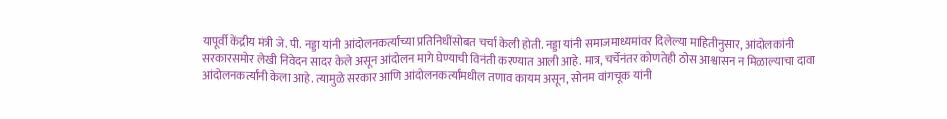यापूर्वी केंद्रीय मंत्री जे. पी. नड्डा यांनी आंदोलनकर्त्यांच्या प्रतिनिधींसोबत चर्चा केली होती. नड्डा यांनी समाजमाध्यमांवर दिलेल्या माहितीनुसार, आंदोलकांनी सरकारसमोर लेखी निवेदन सादर केले असून आंदोलन मागे घेण्याची विनंती करण्यात आली आहे. मात्र, चर्चेनंतर कोणतेही ठोस आश्वासन न मिळाल्याचा दावा आंदोलनकर्त्यांनी केला आहे. त्यामुळे सरकार आणि आंदोलनकर्त्यांमधील तणाव कायम असून, सोनम वांगचूक यांनी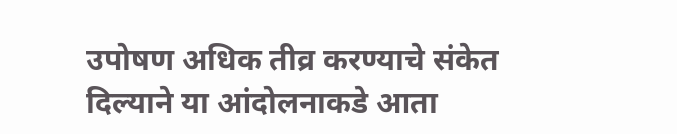उपोषण अधिक तीव्र करण्याचे संकेत दिल्याने या आंदोलनाकडे आता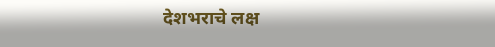देशभराचे लक्ष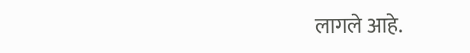लागले आहे.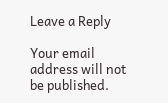Leave a Reply

Your email address will not be published.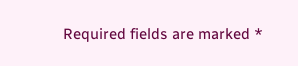Required fields are marked *